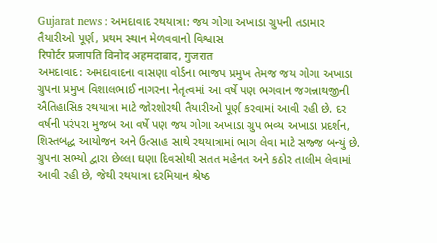Gujarat news : અમદાવાદ રથયાત્રા: જય ગોગા અખાડા ગ્રુપની તડામાર તૈયારીઓ પૂર્ણ, પ્રથમ સ્થાન મેળવવાનો વિશ્વાસ
रिपोर्टर प्रजापति विनोद अहमदाबाद, गुजरात
અમદાવાદ: અમદાવાદના વાસણા વોર્ડના ભાજપ પ્રમુખ તેમજ જય ગોગા અખાડા ગ્રુપના પ્રમુખ વિશાલભાઈ નાગરના નેતૃત્વમાં આ વર્ષે પણ ભગવાન જગન્નાથજીની ઐતિહાસિક રથયાત્રા માટે જોરશોરથી તૈયારીઓ પૂર્ણ કરવામાં આવી રહી છે. દર વર્ષની પરંપરા મુજબ આ વર્ષે પણ જય ગોગા અખાડા ગ્રુપ ભવ્ય અખાડા પ્રદર્શન, શિસ્તબદ્ધ આયોજન અને ઉત્સાહ સાથે રથયાત્રામાં ભાગ લેવા માટે સજ્જ બન્યું છે. ગ્રુપના સભ્યો દ્વારા છેલ્લા ઘણા દિવસોથી સતત મહેનત અને કઠોર તાલીમ લેવામાં આવી રહી છે, જેથી રથયાત્રા દરમિયાન શ્રેષ્ઠ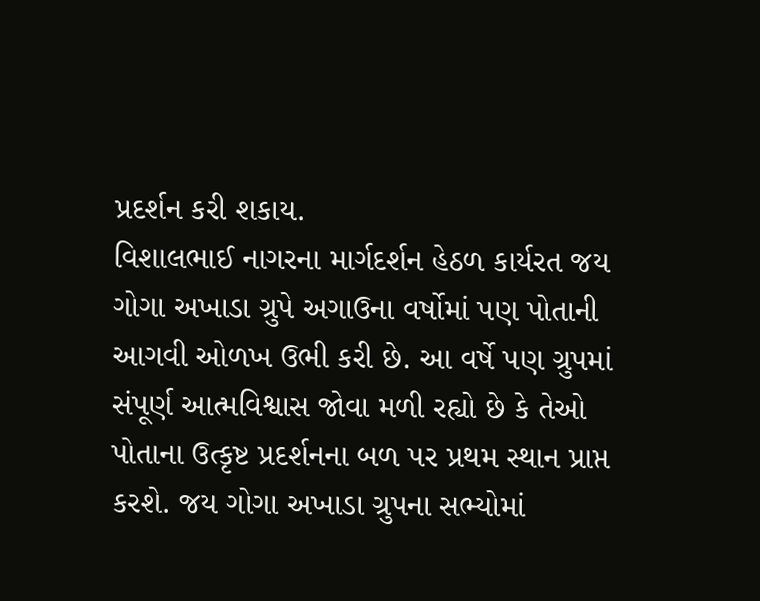પ્રદર્શન કરી શકાય.
વિશાલભાઈ નાગરના માર્ગદર્શન હેઠળ કાર્યરત જય ગોગા અખાડા ગ્રુપે અગાઉના વર્ષોમાં પણ પોતાની આગવી ઓળખ ઉભી કરી છે. આ વર્ષે પણ ગ્રુપમાં સંપૂર્ણ આત્મવિશ્વાસ જોવા મળી રહ્યો છે કે તેઓ પોતાના ઉત્કૃષ્ટ પ્રદર્શનના બળ પર પ્રથમ સ્થાન પ્રાપ્ત કરશે. જય ગોગા અખાડા ગ્રુપના સભ્યોમાં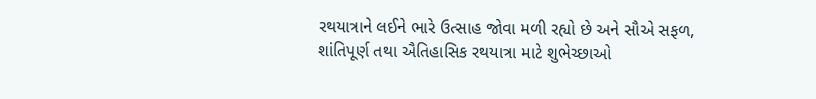રથયાત્રાને લઈને ભારે ઉત્સાહ જોવા મળી રહ્યો છે અને સૌએ સફળ, શાંતિપૂર્ણ તથા ઐતિહાસિક રથયાત્રા માટે શુભેચ્છાઓ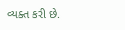વ્યક્ત કરી છે.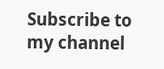Subscribe to my channel